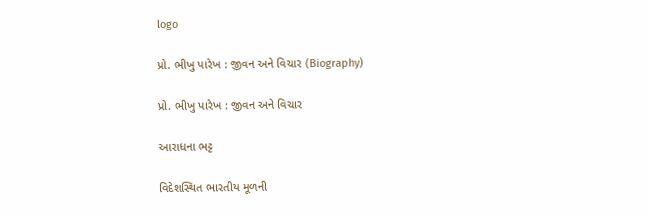logo

પ્રો. ભીખુ પારેખ : જીવન અને વિચાર (Biography)

પ્રો. ભીખુ પારેખ : જીવન અને વિચાર

આરાધના ભટ્ટ

વિદેશસ્થિત ભારતીય મૂળની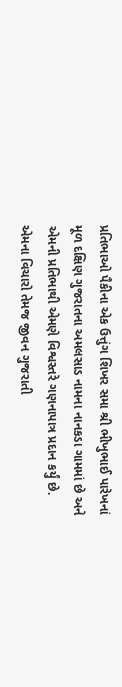પ્રતિભાઓ પૈકીના એક ઉત્તુંગ શિખર સમા શ્રી ભીખુભાઈ પારેખનાં મૂળ દક્ષિણ ગુજરાતના અમલસાડ નામના નાનકડા ગામમાં છે અને એમની પ્રતિભાથી એમણે વિશ્વસ્તરે ગણનાપાત્ર પ્રદાન કર્યું છે. એમના વિચારો તેમજ જીવન ગુજરાતી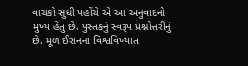વાચકો સુધી પહોંચે એ આ અનુવાદનો મુખ્ય હેતુ છે. પુસ્તકનું સ્વરૂપ પ્રશ્નોત્તરીનું છે. મૂળ ઈરાનના વિશ્વવિખ્યાત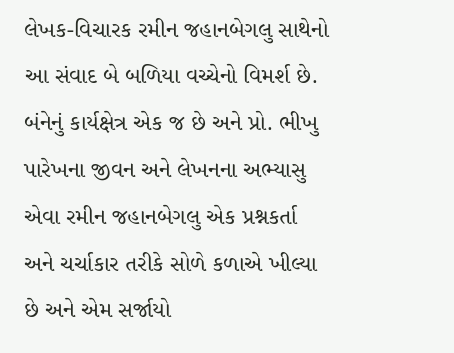લેખક-વિચારક રમીન જહાનબેગલુ સાથેનો આ સંવાદ બે બળિયા વચ્ચેનો વિમર્શ છે. બંનેનું કાર્યક્ષેત્ર એક જ છે અને પ્રો. ભીખુ પારેખના જીવન અને લેખનના અભ્યાસુ એવા રમીન જહાનબેગલુ એક પ્રશ્નકર્તા અને ચર્ચાકાર તરીકે સોળે કળાએ ખીલ્યા છે અને એમ સર્જાયો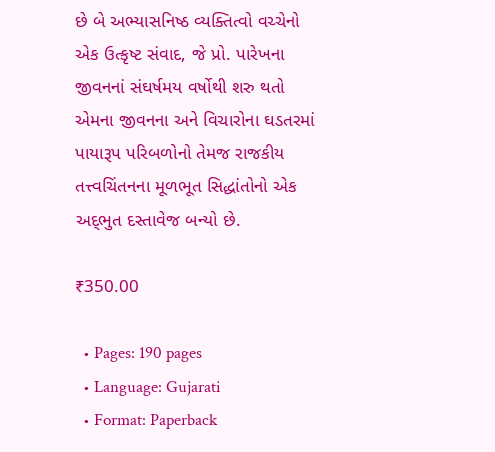છે બે અભ્યાસનિષ્ઠ વ્યક્તિત્વો વચ્ચેનો એક ઉત્કૃષ્ટ સંવાદ, જે પ્રો. પારેખના જીવનનાં સંઘર્ષમય વર્ષોથી શરુ થતો એમના જીવનના અને વિચારોના ઘડતરમાં પાયારૂપ પરિબળોનો તેમજ રાજકીય તત્ત્વચિંતનના મૂળભૂત સિદ્ધાંતોનો એક અદ્‌ભુત દસ્તાવેજ બન્યો છે.

₹350.00

  • Pages: 190 pages
  • Language: Gujarati
  • Format: Paperback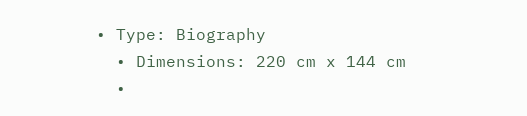• Type: Biography
  • Dimensions: 220 cm x 144 cm
  •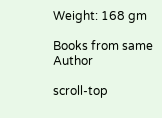Weight: 168 gm

Books from same Author

scroll-top